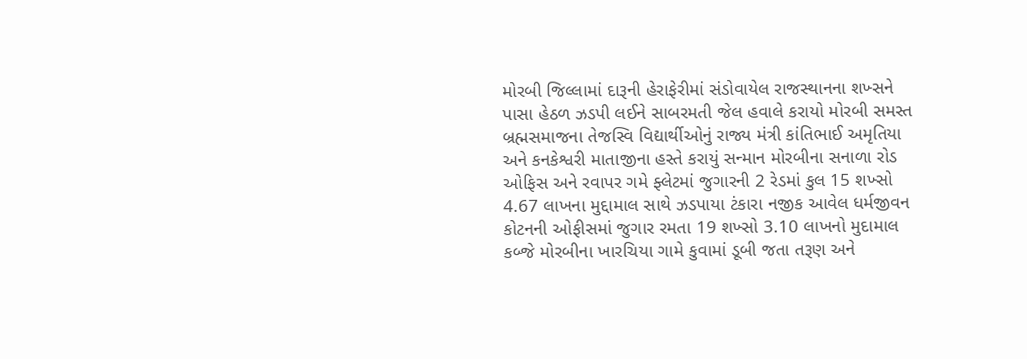મોરબી જિલ્લામાં દારૂની હેરાફેરીમાં સંડોવાયેલ રાજસ્થાનના શખ્સને પાસા હેઠળ ઝડપી લઈને સાબરમતી જેલ હવાલે કરાયો મોરબી સમસ્ત બ્રહ્મસમાજના તેજસ્વિ વિદ્યાર્થીઓનું રાજ્ય મંત્રી કાંતિભાઈ અમૃતિયા અને કનકેશ્વરી માતાજીના હસ્તે કરાયું સન્માન મોરબીના સનાળા રોડ ઓફિસ અને રવાપર ગમે ફ્લેટમાં જુગારની 2 રેડમાં કુલ 15 શખ્સો 4.67 લાખના મુદ્દામાલ સાથે ઝડપાયા ટંકારા નજીક આવેલ ધર્મજીવન કોટનની ઓફીસમાં જુગાર રમતા 19 શખ્સો 3.10 લાખનો મુદામાલ કબ્જે મોરબીના ખારચિયા ગામે કુવામાં ડૂબી જતા તરૂણ અને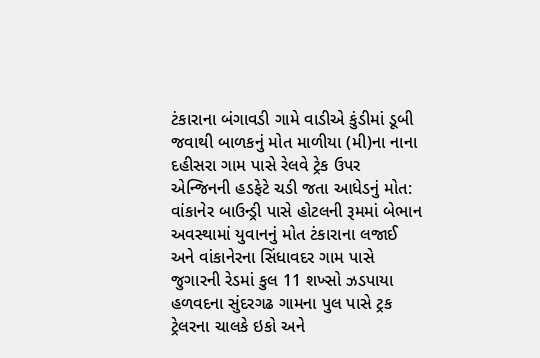ટંકારાના બંગાવડી ગામે વાડીએ કુંડીમાં ડૂબી જવાથી બાળકનું મોત માળીયા (મી)ના નાના દહીસરા ગામ પાસે રેલવે ટ્રેક ઉપર એન્જિનની હડફેટે ચડી જતા આધેડનું મોત: વાંકાનેર બાઉન્ડ્રી પાસે હોટલની રૂમમાં બેભાન અવસ્થામાં યુવાનનું મોત ટંકારાના લજાઈ અને વાંકાનેરના સિંધાવદર ગામ પાસે જુગારની રેડમાં કુલ 11 શખ્સો ઝડપાયા હળવદના સુંદરગઢ ગામના પુલ પાસે ટ્રક ટ્રેલરના ચાલકે ઇકો અને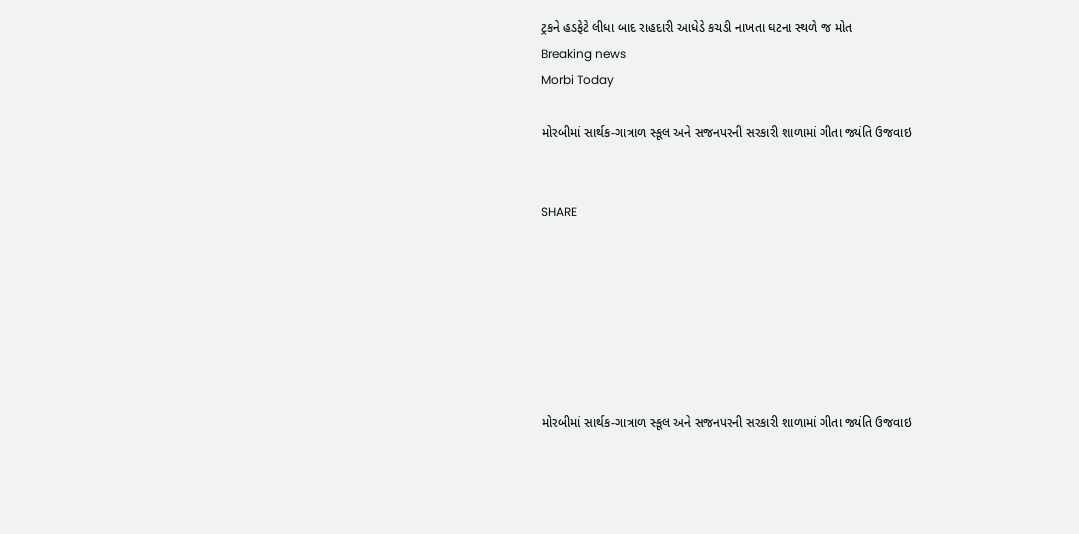ટ્રકને હડફેટે લીધા બાદ રાહદારી આધેડે કચડી નાખતા ઘટના સ્થળે જ મોત
Breaking news
Morbi Today

મોરબીમાં સાર્થક-ગાત્રાળ સ્કૂલ અને સજનપરની સરકારી શાળામાં ગીતા જ્યંતિ ઉજવાઇ


SHARE







મોરબીમાં સાર્થક-ગાત્રાળ સ્કૂલ અને સજનપરની સરકારી શાળામાં ગીતા જ્યંતિ ઉજવાઇ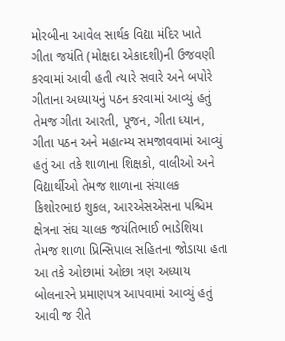મોરબીના આવેલ સાર્થક વિદ્યા મંદિર ખાતે ગીતા જયંતિ (મોક્ષદા એકાદશી)ની ઉજવણી કરવામાં આવી હતી ત્યારે સવારે અને બપોરે ગીતાના અધ્યાયનું પઠન કરવામાં આવ્યું હતું તેમજ ગીતા આરતી, પૂજન, ગીતા ધ્યાન, ગીતા પઠન અને મહાત્મ્ય સમજાવવામાં આવ્યું હતું આ તકે શાળાના શિક્ષકો, વાલીઓ અને વિદ્યાર્થીઓ તેમજ શાળાના સંચાલક કિશોરભાઇ શુકલ, આરએસએસના પશ્ચિમ ક્ષેત્રના સંઘ ચાલક જયંતિભાઈ ભાડેશિયા તેમજ શાળા પ્રિન્સિપાલ સહિતના જોડાયા હતા આ તકે ઓછામાં ઓછા ત્રણ અધ્યાય બોલનારને પ્રમાણપત્ર આપવામાં આવ્યું હતું આવી જ રીતે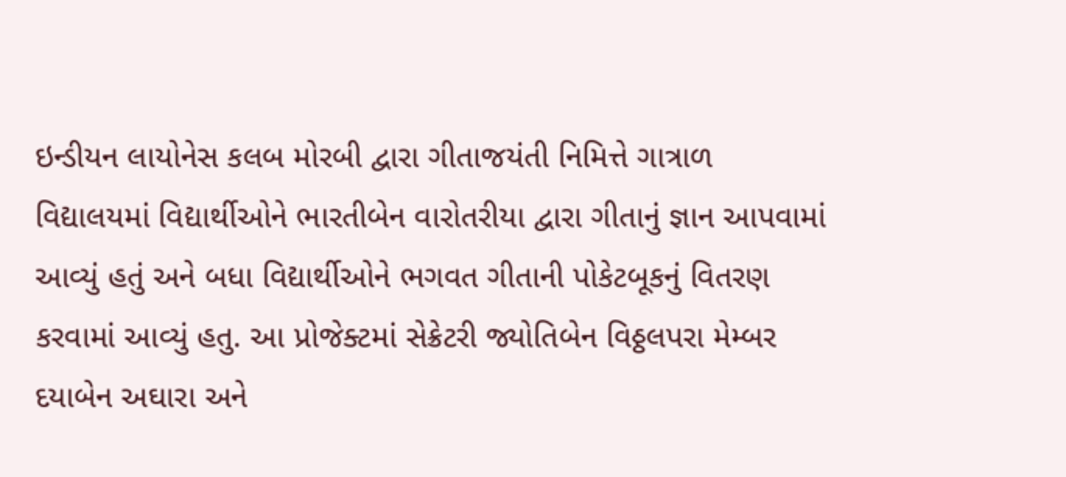ઇન્ડીયન લાયોનેસ કલબ મોરબી દ્વારા ગીતાજયંતી નિમિત્તે ગાત્રાળ વિદ્યાલયમાં વિદ્યાર્થીઓને ભારતીબેન વારોતરીયા દ્વારા ગીતાનું જ્ઞાન આપવામાં આવ્યું હતું અને બધા વિદ્યાર્થીઓને ભગવત ગીતાની પોકેટબૂકનું વિતરણ કરવામાં આવ્યું હતુ. આ પ્રોજેક્ટમાં સેક્રેટરી જ્યોતિબેન વિઠ્ઠલપરા મેમ્બર દયાબેન અઘારા અને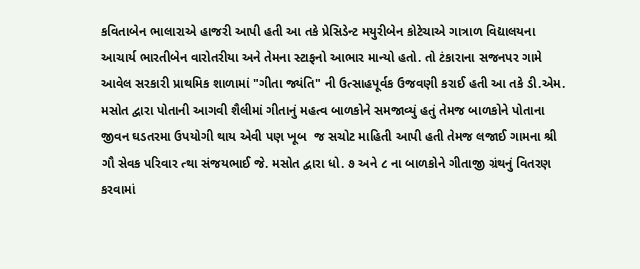કવિતાબેન ભાલારાએ હાજરી આપી હતી આ તકે પ્રેસિડેન્ટ મયુરીબેન કોટેચાએ ગાત્રાળ વિદ્યાલયના આચાર્ય ભારતીબેન વારોતરીયા અને તેમના સ્ટાફનો આભાર માન્યો હતો. તો ટંકારાના સજનપર ગામે આવેલ સરકારી પ્રાથમિક શાળામાં "ગીતા જ્યંતિ" ની ઉત્સાહપૂર્વક ઉજવણી કરાઈ હતી આ તકે ડી.એમ. મસોત દ્વારા પોતાની આગવી શૈલીમાં ગીતાનું મહત્વ બાળકોને સમજાવ્યું હતું તેમજ બાળકોને પોતાના જીવન ઘડતરમા ઉપયોગી થાય એવી પણ ખૂબ  જ સચોટ માહિતી આપી હતી તેમજ લજાઈ ગામના શ્રી ગૌ સેવક પરિવાર ત્થા સંજયભાઈ જે. મસોત દ્વારા ધો. ૭ અને ૮ ના બાળકોને ગીતાજી ગ્રંથનું વિતરણ કરવામાં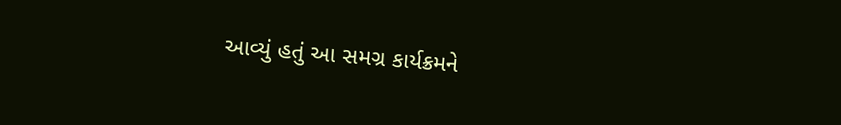આવ્યું હતું આ સમગ્ર કાર્યક્રમને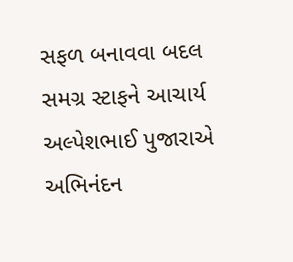સફળ બનાવવા બદલ સમગ્ર સ્ટાફને આચાર્ય અલ્પેશભાઈ પુજારાએ અભિનંદન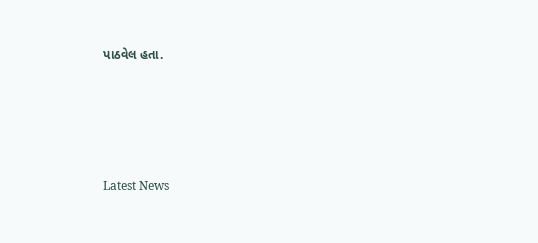પાઠવેલ હતા.






Latest News